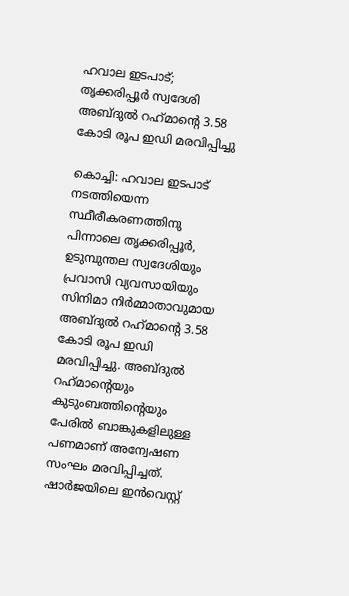ഹവാല ഇടപാട്; തൃക്കരിപ്പൂര്‍ സ്വദേശി അബ്ദുല്‍ റഹ്‌മാന്റെ 3.58 കോടി രൂപ ഇഡി മരവിപ്പിച്ചു

കൊച്ചി: ഹവാല ഇടപാട് നടത്തിയെന്ന സ്ഥീരീകരണത്തിനു പിന്നാലെ തൃക്കരിപ്പൂര്‍, ഉടുമ്പുന്തല സ്വദേശിയും പ്രവാസി വ്യവസായിയും സിനിമാ നിര്‍മ്മാതാവുമായ അബ്ദുല്‍ റഹ്‌മാന്റെ 3.58 കോടി രൂപ ഇഡി മരവിപ്പിച്ചു. അബ്ദുല്‍ റഹ്‌മാന്റെയും കുടുംബത്തിന്റെയും പേരില്‍ ബാങ്കുകളിലുള്ള പണമാണ് അന്വേഷണ സംഘം മരവിപ്പിച്ചത്. ഷാര്‍ജയിലെ ഇന്‍വെസ്റ്റ്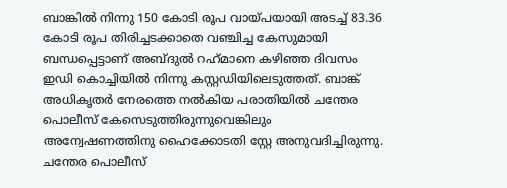ബാങ്കില്‍ നിന്നു 150 കോടി രൂപ വായ്പയായി അടച്ച് 83.36 കോടി രൂപ തിരിച്ചടക്കാതെ വഞ്ചിച്ച കേസുമായി ബന്ധപ്പെട്ടാണ് അബ്ദുല്‍ റഹ്‌മാനെ കഴിഞ്ഞ ദിവസം ഇഡി കൊച്ചിയില്‍ നിന്നു കസ്റ്റഡിയിലെടുത്തത്. ബാങ്ക് അധികൃതര്‍ നേരത്തെ നല്‍കിയ പരാതിയില്‍ ചന്തേര പൊലീസ് കേസെടുത്തിരുന്നുവെങ്കിലും അന്വേഷണത്തിനു ഹൈക്കോടതി സ്റ്റേ അനുവദിച്ചിരുന്നു. ചന്തേര പൊലീസ്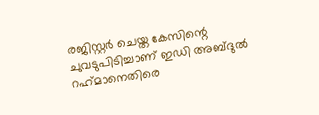രജിസ്റ്റര്‍ ചെയ്ത കേസിന്റെ ചുവടുപിടിച്ചാണ് ഇഡി അബ്ദുല്‍ റഹ്‌മാനെതിരെ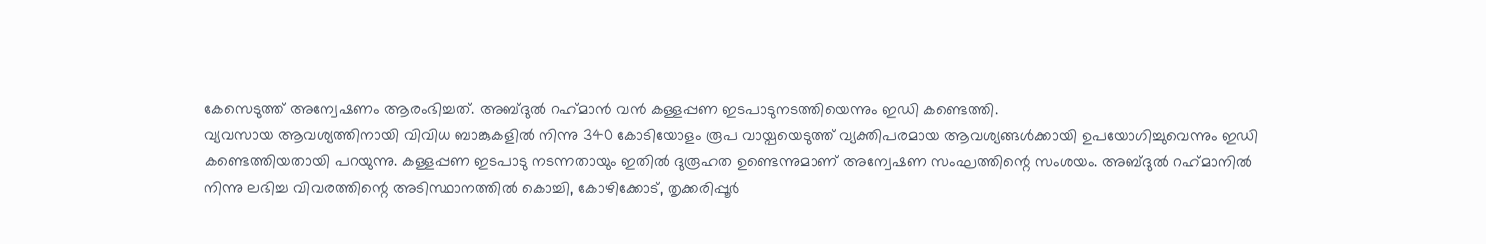കേസെടുത്ത് അന്വേഷണം ആരംഭിച്ചത്. അബ്ദുല്‍ റഹ്‌മാന്‍ വന്‍ കള്ളപ്പണ ഇടപാടുനടത്തിയെന്നും ഇഡി കണ്ടെത്തി.
വ്യവസായ ആവശ്യത്തിനായി വിവിധ ബാങ്കുകളില്‍ നിന്നു 340 കോടിയോളം രൂപ വായ്പയെടുത്ത് വ്യക്തിപരമായ ആവശ്യങ്ങള്‍ക്കായി ഉപയോഗിച്ചുവെന്നും ഇഡി കണ്ടെത്തിയതായി പറയുന്നു. കള്ളപ്പണ ഇടപാടു നടന്നതായും ഇതില്‍ ദുരൂഹത ഉണ്ടെന്നുമാണ് അന്വേഷണ സംഘത്തിന്റെ സംശയം. അബ്ദുല്‍ റഹ്‌മാനില്‍ നിന്നു ലഭിച്ച വിവരത്തിന്റെ അടിസ്ഥാനത്തില്‍ കൊച്ചി, കോഴിക്കോട്, തൃക്കരിപ്പൂര്‍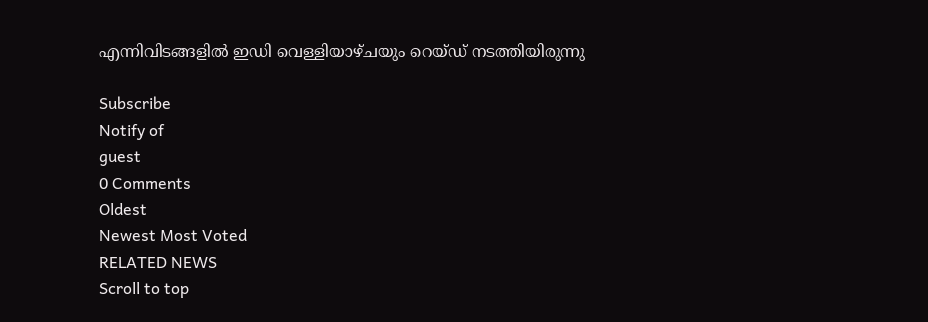എന്നിവിടങ്ങളില്‍ ഇഡി വെള്ളിയാഴ്ചയും റെയ്ഡ് നടത്തിയിരുന്നു

Subscribe
Notify of
guest
0 Comments
Oldest
Newest Most Voted
RELATED NEWS
Scroll to top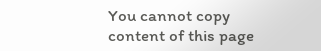You cannot copy content of this page